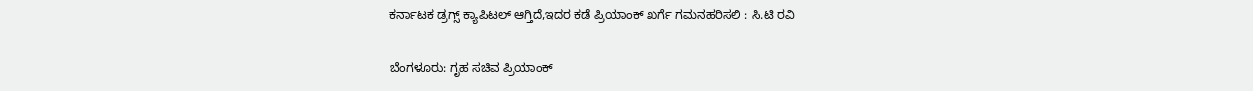ಕರ್ನಾಟಕ ಡ್ರಗ್ಸ್ ಕ್ಯಾಪಿಟಲ್ ಆಗ್ತಿದೆ,ಇದರ ಕಡೆ ಪ್ರಿಯಾಂಕ್ ಖರ್ಗೆ ಗಮನಹರಿಸಲಿ : ಸಿ.ಟಿ ರವಿ

ಬೆಂಗಳೂರು: ಗೃಹ ಸಚಿವ ಪ್ರಿಯಾಂಕ್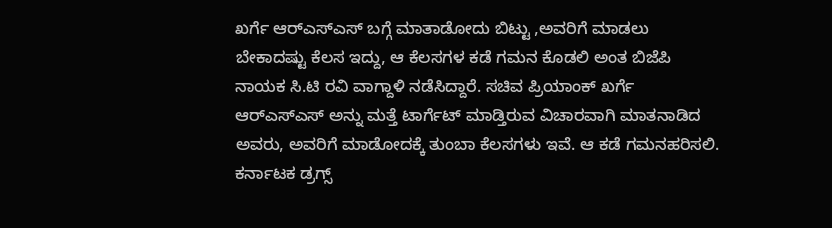ಖರ್ಗೆ ಆರ್‌ಎಸ್‌ಎಸ್ ಬಗ್ಗೆ ಮಾತಾಡೋದು ಬಿಟ್ಟು ,ಅವರಿಗೆ ಮಾಡಲು ಬೇಕಾದಷ್ಟು ಕೆಲಸ ಇದ್ದು, ಆ ಕೆಲಸಗಳ ಕಡೆ ಗಮನ ಕೊಡಲಿ ಅಂತ ಬಿಜೆಪಿ ನಾಯಕ ಸಿ.ಟಿ ರವಿ ವಾಗ್ದಾಳಿ ನಡೆಸಿದ್ದಾರೆ. ಸಚಿವ ಪ್ರಿಯಾಂಕ್ ಖರ್ಗೆ ಆರ್‌ಎಸ್‌ಎಸ್ ಅನ್ನು ಮತ್ತೆ ಟಾರ್ಗೆಟ್ ಮಾಡ್ತಿರುವ ವಿಚಾರವಾಗಿ ಮಾತನಾಡಿದ ಅವರು, ಅವರಿಗೆ ಮಾಡೋದಕ್ಕೆ ತುಂಬಾ ಕೆಲಸಗಳು ಇವೆ. ಆ ಕಡೆ ಗಮನಹರಿಸಲಿ. ಕರ್ನಾಟಕ ಡ್ರಗ್ಸ್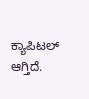ಕ್ಯಾಪಿಟಲ್ ಆಗ್ತಿದೆ.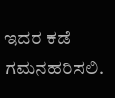ಇದರ ಕಡೆ ಗಮನಹರಿಸಲಿ.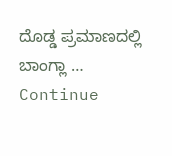ದೊಡ್ಡ ಪ್ರಮಾಣದಲ್ಲಿ ಬಾಂಗ್ಲಾ … Continue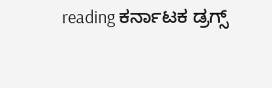reading ಕರ್ನಾಟಕ ಡ್ರಗ್ಸ್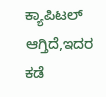ಕ್ಯಾಪಿಟಲ್ ಆಗ್ತಿದೆ,ಇದರ ಕಡೆ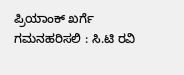ಪ್ರಿಯಾಂಕ್ ಖರ್ಗೆ ಗಮನಹರಿಸಲಿ : ಸಿ.ಟಿ ರವಿ